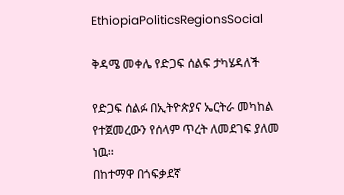EthiopiaPoliticsRegionsSocial

ቅዳሜ መቀሌ የድጋፍ ሰልፍ ታካሄዳለች

የድጋፍ ሰልፉ በኢትዮጵያና ኤርትራ መካከል የተጀመረውን የሰላም ጥረት ለመደገፍ ያለመ ነዉ፡፡
በከተማዋ በጎፍቃደኛ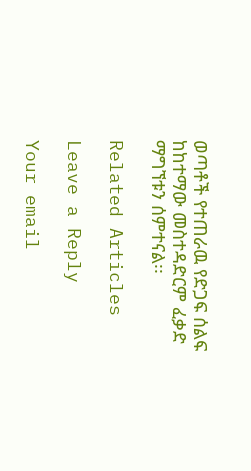ወጣቶች የተጠራዉ የድጋፍ ሰልፍ ከከተማው መስተዳድርም ፈቃድ ማግኘቱን ሰምተናል፡፡

Related Articles

Leave a Reply

Your email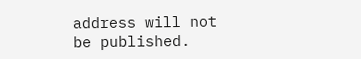address will not be published.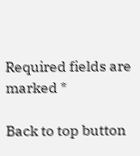Required fields are marked *

Back to top button